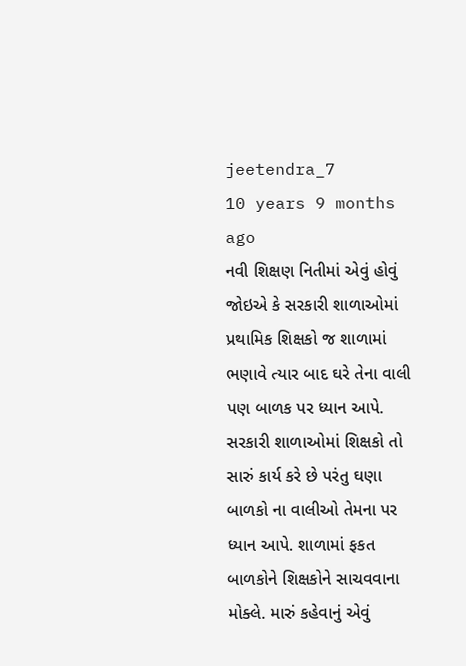jeetendra_7
10 years 9 months ago
નવી શિક્ષણ નિતીમાં એવું હોવું જોઇએ કે સરકારી શાળાઓમાં પ્રથામિક શિક્ષકો જ શાળામાં ભણાવે ત્યાર બાદ ઘરે તેના વાલી પણ બાળક પર ધ્યાન આપે. સરકારી શાળાઓમાં શિક્ષકો તો સારું કાર્ય કરે છે પરંતુ ઘણા બાળકો ના વાલીઓ તેમના પર ધ્યાન આપે. શાળામાં ફકત બાળકોને શિક્ષકોને સાચવવાના મોક્લે. મારું કહેવાનું એવું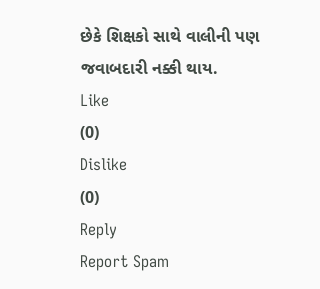છેકે શિક્ષકો સાથે વાલીની પણ જવાબદારી નક્કી થાય.
Like
(0)
Dislike
(0)
Reply
Report Spam